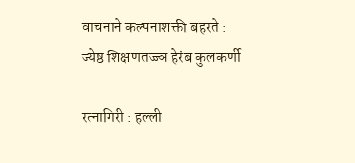वाचनाने कल्पनाशक्ती बहरते : ज्येष्ठ शिक्षणतज्ज्ञ हेरंब कुलकर्णी

रत्नागिरी : हल्ली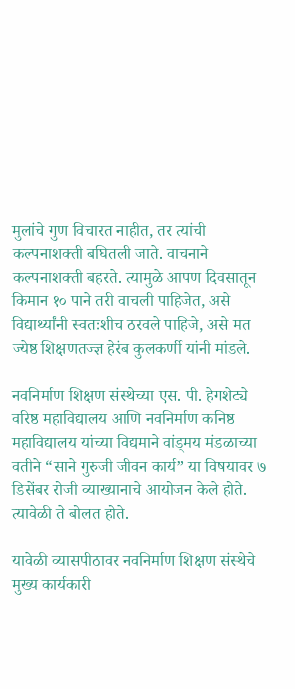मुलांचे गुण विचारत नाहीत, तर त्यांची कल्पनाशक्ती बघितली जाते. वाचनाने कल्पनाशक्ती बहरते. त्यामुळे आपण दिवसातून किमान १० पाने तरी वाचली पाहिजेत, असे विद्यार्थ्यांनी स्वतःशीच ठरवले पाहिजे, असे मत ज्येष्ठ शिक्षणतज्ज्ञ हेरंब कुलकर्णी यांनी मांडले.

नवनिर्माण शिक्षण संस्थेच्या एस. पी. हेगशेट्ये वरिष्ठ महाविद्यालय आणि नवनिर्माण कनिष्ठ महाविद्यालय यांच्या विद्यमाने वांड्मय मंडळाच्या वतीने “साने गुरुजी जीवन कार्य” या विषयावर ७ डिसेंबर रोजी व्याख्यानाचे आयोजन केले होते. त्यावेळी ते बोलत होते.

यावेळी व्यासपीठावर नवनिर्माण शिक्षण संस्थेचे मुख्य कार्यकारी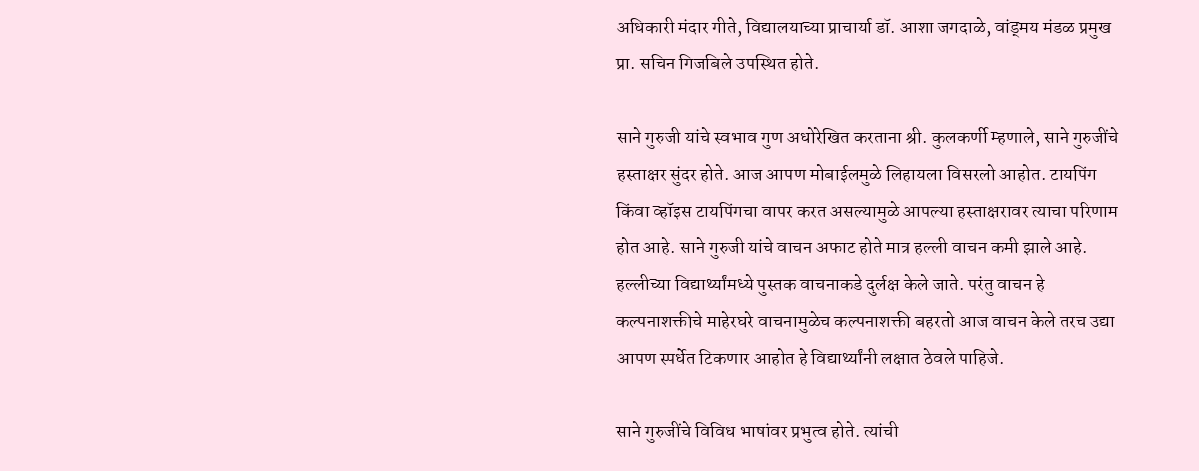अधिकारी मंदार गीते, विद्यालयाच्या प्राचार्या डॉ. आशा जगदाळे, वांड्मय मंडळ प्रमुख प्रा. सचिन गिजबिले उपस्थित होते.

साने गुरुजी यांचे स्वभाव गुण अधोरेखित करताना श्री. कुलकर्णी म्हणाले, साने गुरुजींचे हस्ताक्षर सुंदर होते. आज आपण मोबाईलमुळे लिहायला विसरलो आहोत. टायपिंग किंवा व्हॉइस टायपिंगचा वापर करत असल्यामुळे आपल्या हस्ताक्षरावर त्याचा परिणाम होत आहे. साने गुरुजी यांचे वाचन अफाट होते मात्र हल्ली वाचन कमी झाले आहे. हल्लीच्या विद्यार्थ्यांमध्ये पुस्तक वाचनाकडे दुर्लक्ष केले जाते. परंतु वाचन हे कल्पनाशक्तीचे माहेरघरे वाचनामुळेच कल्पनाशक्ती बहरतो आज वाचन केले तरच उद्या आपण स्पर्धेत टिकणार आहोत हे विद्यार्थ्यांनी लक्षात ठेवले पाहिजे.

साने गुरुजींचे विविध भाषांवर प्रभुत्व होते. त्यांची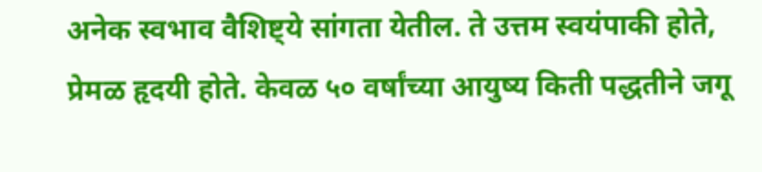अनेक स्वभाव वैशिष्ट्ये सांगता येतील. ते उत्तम स्वयंपाकी होते, प्रेमळ हृदयी होते. केवळ ५० वर्षांच्या आयुष्य किती पद्धतीने जगू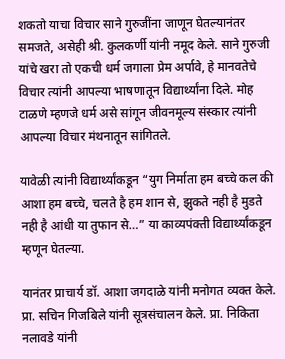शकतो याचा विचार साने गुरुजींना जाणून घेतल्यानंतर समजते, असेही श्री. कुलकर्णी यांनी नमूद केले. साने गुरुजी यांचे खरा तो एकची धर्म जगाला प्रेम अर्पावे, हे मानवतेचे विचार त्यांनी आपल्या भाषणातून विद्यार्थ्यांना दिले. मोह टाळणे म्हणजे धर्म असे सांगून जीवनमूल्य संस्कार त्यांनी आपल्या विचार मंथनातून सांगितले.

यावेळी त्यांनी विद्यार्थ्यांकडून “युग निर्माता हम बच्चे कल की आशा हम बच्चे, चलते है हम शान से, झुकते नही है मुडते नही है आंधी या तुफान से…” या काव्यपंक्ती विद्यार्थ्यांकडून म्हणून घेतल्या.

यानंतर प्राचार्य डॉ. आशा जगदाळे यांनी मनोगत व्यक्त केले. प्रा. सचिन गिजबिले यांनी सूत्रसंचालन केले. प्रा. निकिता नलावडे यांनी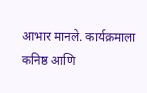आभार मानले. कार्यक्रमाला कनिष्ठ आणि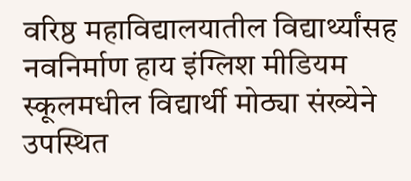वरिष्ठ महाविद्यालयातील विद्यार्थ्यांसह नवनिर्माण हाय इंग्लिश मीडियम स्कूलमधील विद्यार्थी मोठ्या संख्येने उपस्थित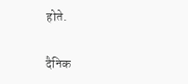होते.

दैनिक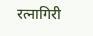रत्नागिरी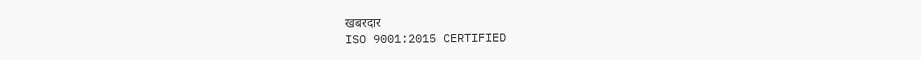खबरदार
ISO 9001:2015 CERTIFIED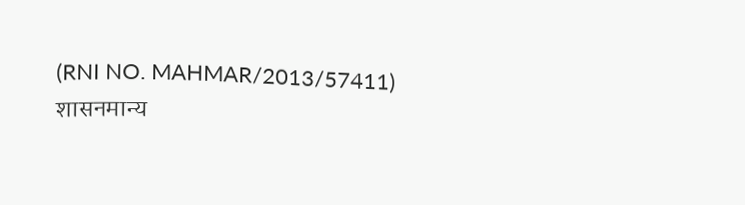(RNI NO. MAHMAR/2013/57411)
शासनमान्य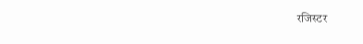रजिस्टर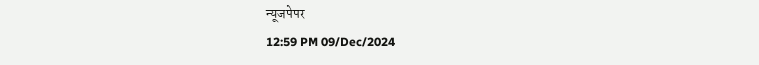न्यूजपेपर
12:59 PM 09/Dec/2024